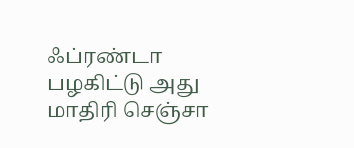ஃப்ரண்டா பழகிட்டு அது மாதிரி செஞ்சா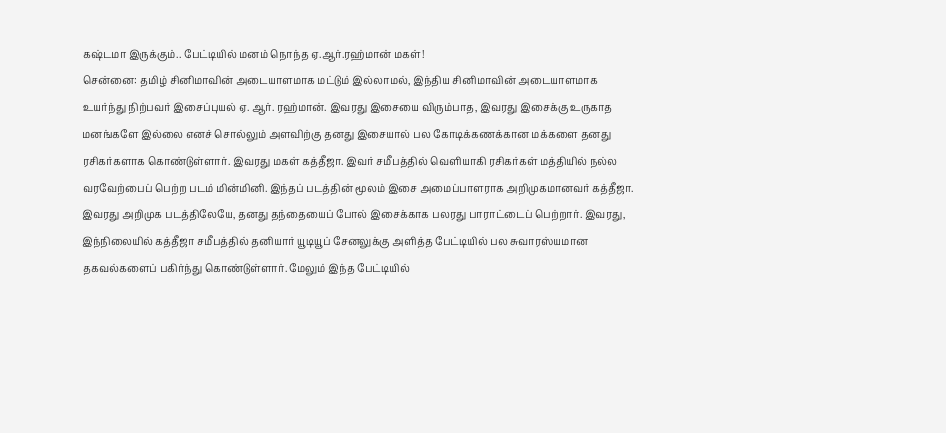கஷ்டமா இருக்கும்.. பேட்டியில் மனம் நொந்த ஏ.ஆர்.ரஹ்மான் மகள்!
சென்னை: தமிழ் சினிமாவின் அடையாளமாக மட்டும் இல்லாமல், இந்திய சினிமாவின் அடையாளமாக உயர்ந்து நிற்பவர் இசைப்புயல் ஏ. ஆர். ரஹ்மான். இவரது இசையை விரும்பாத, இவரது இசைக்கு உருகாத மனங்களே இல்லை எனச் சொல்லும் அளவிற்கு தனது இசையால் பல கோடிக்கணக்கான மக்களை தனது ரசிகர்களாக கொண்டுள்ளார். இவரது மகள் கத்தீஜா. இவர் சமீபத்தில் வெளியாகி ரசிகர்கள் மத்தியில் நல்ல வரவேற்பைப் பெற்ற படம் மின்மினி. இந்தப் படத்தின் மூலம் இசை அமைப்பாளராக அறிமுகமானவர் கத்தீஜா.
இவரது அறிமுக படத்திலேயே, தனது தந்தையைப் போல் இசைக்காக பலரது பாராட்டைப் பெற்றார். இவரது, இந்நிலையில் கத்தீஜா சமீபத்தில் தனியார் யூடியூப் சேனலுக்கு அளித்த பேட்டியில் பல சுவாரஸ்யமான தகவல்களைப் பகிர்ந்து கொண்டுள்ளார். மேலும் இந்த பேட்டியில்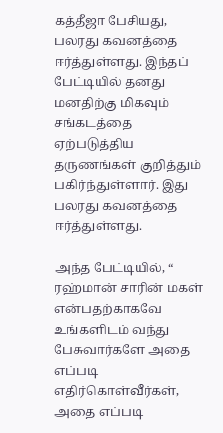கத்தீஜா பேசியது, பலரது கவனத்தை ஈர்த்துள்ளது. இந்தப் பேட்டியில் தனது மனதிற்கு மிகவும் சங்கடத்தை ஏற்படுத்திய தருணங்கள் குறித்தும் பகிர்ந்துள்ளார். இது பலரது கவனத்தை ஈர்த்துள்ளது.

அந்த பேட்டியில், “ ரஹ்மான் சாரின் மகள் என்பதற்காகவே உங்களிடம் வந்து பேசுவார்களே அதை எப்படி எதிர்கொள்வீர்கள், அதை எப்படி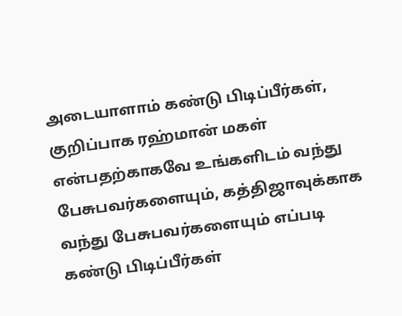அடையாளாம் கண்டு பிடிப்பீர்கள், குறிப்பாக ரஹ்மான் மகள் என்பதற்காகவே உங்களிடம் வந்து பேசுபவர்களையும், கத்திஜாவுக்காக வந்து பேசுபவர்களையும் எப்படி கண்டு பிடிப்பீர்கள்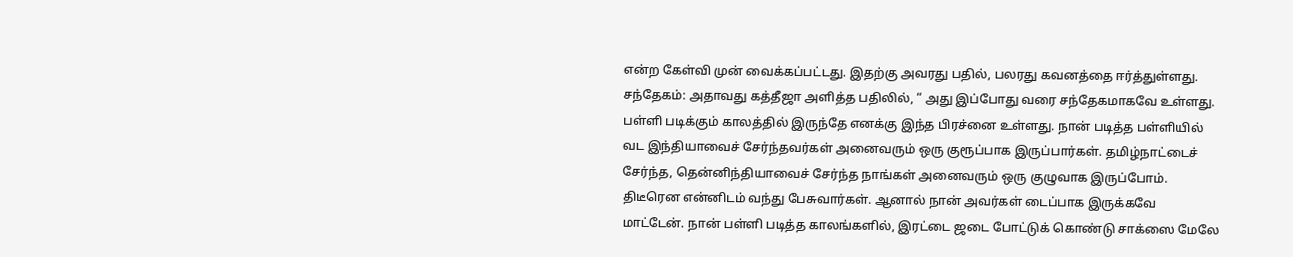என்ற கேள்வி முன் வைக்கப்பட்டது. இதற்கு அவரது பதில், பலரது கவனத்தை ஈர்த்துள்ளது.
சந்தேகம்: அதாவது கத்தீஜா அளித்த பதிலில், “ அது இப்போது வரை சந்தேகமாகவே உள்ளது. பள்ளி படிக்கும் காலத்தில் இருந்தே எனக்கு இந்த பிரச்னை உள்ளது. நான் படித்த பள்ளியில் வட இந்தியாவைச் சேர்ந்தவர்கள் அனைவரும் ஒரு குரூப்பாக இருப்பார்கள். தமிழ்நாட்டைச் சேர்ந்த, தென்னிந்தியாவைச் சேர்ந்த நாங்கள் அனைவரும் ஒரு குழுவாக இருப்போம். திடீரென என்னிடம் வந்து பேசுவார்கள். ஆனால் நான் அவர்கள் டைப்பாக இருக்கவே மாட்டேன். நான் பள்ளி படித்த காலங்களில், இரட்டை ஜடை போட்டுக் கொண்டு சாக்ஸை மேலே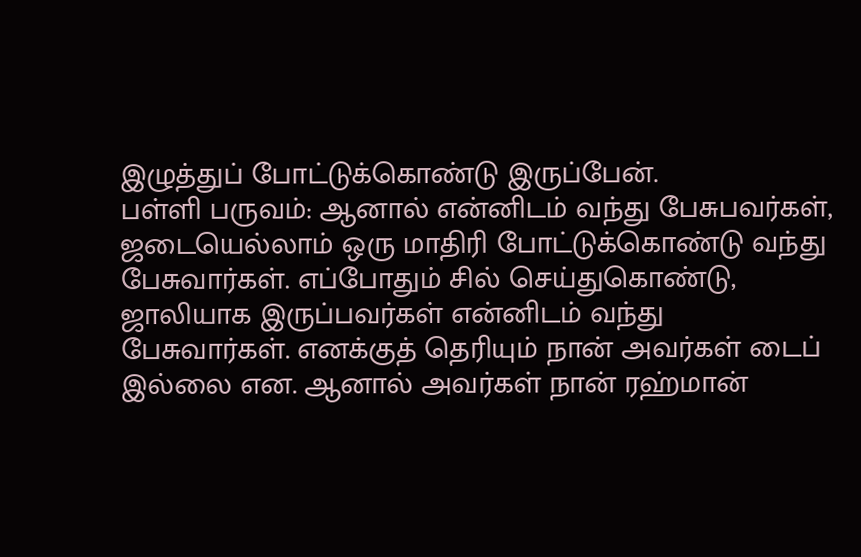இழுத்துப் போட்டுக்கொண்டு இருப்பேன்.
பள்ளி பருவம்: ஆனால் என்னிடம் வந்து பேசுபவர்கள், ஜடையெல்லாம் ஒரு மாதிரி போட்டுக்கொண்டு வந்து பேசுவார்கள். எப்போதும் சில் செய்துகொண்டு, ஜாலியாக இருப்பவர்கள் என்னிடம் வந்து பேசுவார்கள். எனக்குத் தெரியும் நான் அவர்கள் டைப் இல்லை என. ஆனால் அவர்கள் நான் ரஹ்மான்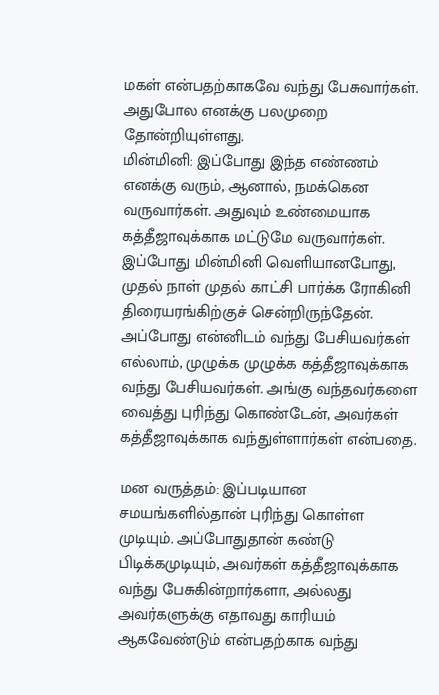மகள் என்பதற்காகவே வந்து பேசுவார்கள். அதுபோல எனக்கு பலமுறை தோன்றியுள்ளது.
மின்மினி: இப்போது இந்த எண்ணம் எனக்கு வரும், ஆனால், நமக்கென வருவார்கள். அதுவும் உண்மையாக கத்தீஜாவுக்காக மட்டுமே வருவார்கள். இப்போது மின்மினி வெளியானபோது, முதல் நாள் முதல் காட்சி பார்க்க ரோகினி திரையரங்கிற்குச் சென்றிருந்தேன். அப்போது என்னிடம் வந்து பேசியவர்கள் எல்லாம், முழுக்க முழுக்க கத்தீஜாவுக்காக வந்து பேசியவர்கள். அங்கு வந்தவர்களை வைத்து புரிந்து கொண்டேன், அவர்கள் கத்தீஜாவுக்காக வந்துள்ளார்கள் என்பதை.

மன வருத்தம்: இப்படியான சமயங்களில்தான் புரிந்து கொள்ள முடியும். அப்போதுதான் கண்டு பிடிக்கமுடியும், அவர்கள் கத்தீஜாவுக்காக வந்து பேசுகின்றார்களா, அல்லது அவர்களுக்கு எதாவது காரியம் ஆகவேண்டும் என்பதற்காக வந்து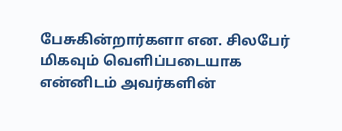பேசுகின்றார்களா என. சிலபேர் மிகவும் வெளிப்படையாக என்னிடம் அவர்களின்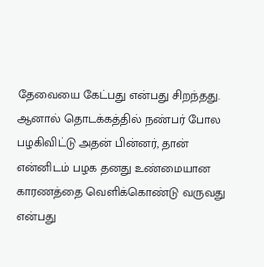தேவையை கேட்பது என்பது சிறந்தது. ஆனால் தொடக்கத்தில் நண்பர் போல பழகிவிட்டு அதன் பின்னர், தான் என்னிடம் பழக தனது உண்மையான காரணத்தை வெளிக்கொண்டு வருவது என்பது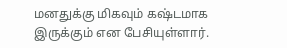மனதுக்கு மிகவும் கஷ்டமாக இருக்கும் என பேசியுள்ளார்.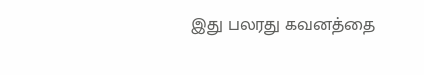இது பலரது கவனத்தை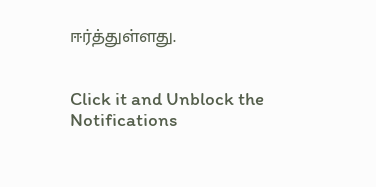ஈர்த்துள்ளது.


Click it and Unblock the Notifications